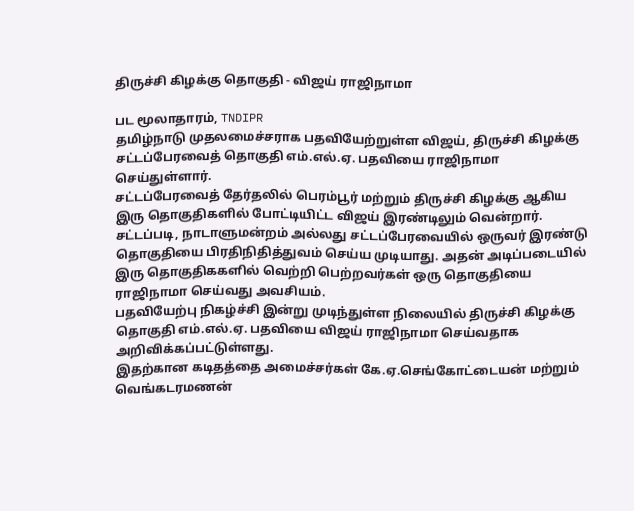திருச்சி கிழக்கு தொகுதி - விஜய் ராஜிநாமா

பட மூலாதாரம், TNDIPR
தமிழ்நாடு முதலமைச்சராக பதவியேற்றுள்ள விஜய், திருச்சி கிழக்கு சட்டப்பேரவைத் தொகுதி எம்.எல்.ஏ. பதவியை ராஜிநாமா செய்துள்ளார்.
சட்டப்பேரவைத் தேர்தலில் பெரம்பூர் மற்றும் திருச்சி கிழக்கு ஆகிய இரு தொகுதிகளில் போட்டியிட்ட விஜய் இரண்டிலும் வென்றார்.
சட்டப்படி, நாடாளுமன்றம் அல்லது சட்டப்பேரவையில் ஒருவர் இரண்டு தொகுதியை பிரதிநிதித்துவம் செய்ய முடியாது. அதன் அடிப்படையில் இரு தொகுதிககளில் வெற்றி பெற்றவர்கள் ஒரு தொகுதியை ராஜிநாமா செய்வது அவசியம்.
பதவியேற்பு நிகழ்ச்சி இன்று முடிந்துள்ள நிலையில் திருச்சி கிழக்கு தொகுதி எம்.எல்.ஏ. பதவியை விஜய் ராஜிநாமா செய்வதாக அறிவிக்கப்பட்டுள்ளது.
இதற்கான கடிதத்தை அமைச்சர்கள் கே.ஏ.செங்கோட்டையன் மற்றும் வெங்கடரமணன்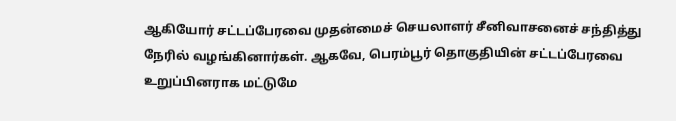ஆகியோர் சட்டப்பேரவை முதன்மைச் செயலாளர் சீனிவாசனைச் சந்தித்து நேரில் வழங்கினார்கள். ஆகவே, பெரம்பூர் தொகுதியின் சட்டப்பேரவை உறுப்பினராக மட்டுமே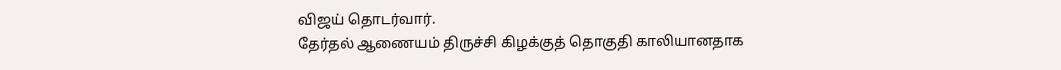விஜய் தொடர்வார்.
தேர்தல் ஆணையம் திருச்சி கிழக்குத் தொகுதி காலியானதாக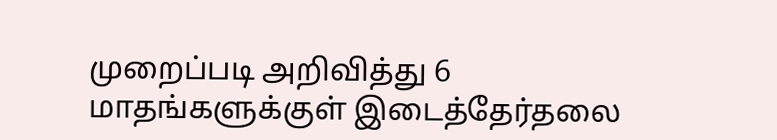முறைப்படி அறிவித்து 6 மாதங்களுக்குள் இடைத்தேர்தலை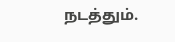நடத்தும்.